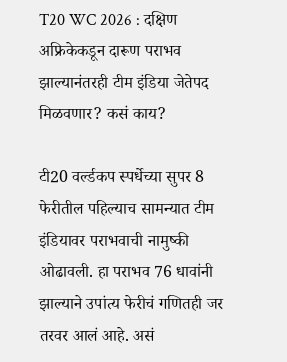T20 WC 2026 : दक्षिण अफ्रिकेकडून दारूण पराभव झाल्यानंतरही टीम इंडिया जेतेपद मिळवणार? कसं काय?

टी20 वर्ल्डकप स्पर्धेच्या सुपर 8 फेरीतील पहिल्याच सामन्यात टीम इंडियावर पराभवाची नामुष्की ओढावली. हा पराभव 76 धावांनी झाल्याने उपांत्य फेरीचं गणितही जर तरवर आलं आहे. असं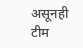असूनही टीम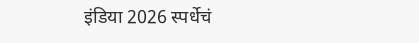इंडिया 2026 स्पर्धेचं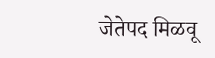जेतेपद मिळवू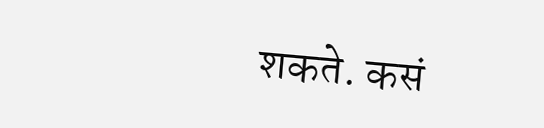शकते. कसं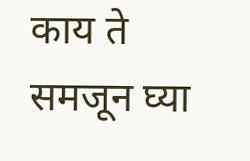काय ते समजून घ्या